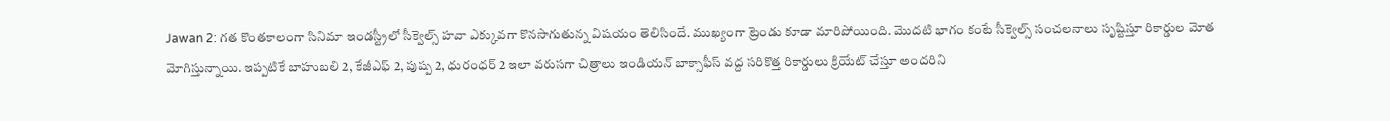Jawan 2: గత కొంతకాలంగా సినిమా ఇండస్ట్రీలో సీక్వెల్స్ హవా ఎక్కువగా కొనసాగుతున్న విషయం తెలిసిందే. ముఖ్యంగా ట్రెండు కూడా మారిపోయింది. మొదటి భాగం కంటే సీక్వెల్స్ సంచలనాలు సృష్టిస్తూ రికార్డుల మోత మోగిస్తున్నాయి. ఇప్పటికే బాహుబలి 2, కేజీఎఫ్ 2, పుష్ప 2, ధురంధర్ 2 ఇలా వరుసగా చిత్రాలు ఇండియన్ బాక్సాఫీస్ వద్ద సరికొత్త రికార్డులు క్రియేట్ చేస్తూ అందరిని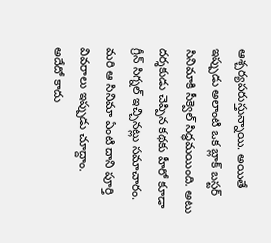ఆశ్చర్యపరుస్తున్నాయి. అయితే ఇప్పుడు అలాంటి ఒక బ్లాక్ బస్టర్ సినిమాకి సీక్వెల్ సిద్ధమయింది. అటు దర్శకుడు చెప్పిన కథకు హీరో కూడా గ్రీన్ సిగ్నల్ ఇచ్చినట్లు సమాచారం. మరి ఆ సినిమా ఏంటి దాని పూర్తి వివరాలు ఇప్పుడు చూద్దాం.
అదేదో కాదు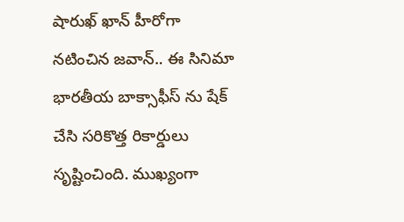షారుఖ్ ఖాన్ హీరోగా నటించిన జవాన్.. ఈ సినిమా భారతీయ బాక్సాఫీస్ ను షేక్ చేసి సరికొత్త రికార్డులు సృష్టించింది. ముఖ్యంగా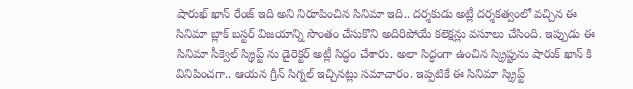షారుఖ్ ఖాన్ రేంజ్ ఇది అని నిరూపించిన సినిమా ఇది.. దర్శకుడు అట్లీ దర్శకత్వంలో వచ్చిన ఈ సినిమా బ్లాక్ బస్టర్ విజయాన్ని సొంతం చేసుకొని అదిరిపోయే కలెక్షన్లు వసూలు చేసింది. ఇప్పుడు ఈ సినిమా సీక్వెల్ స్క్రిప్ట్ ను డైరెక్టర్ అట్లీ సిద్ధం చేశారు. అలా సిద్ధంగా ఉంచిన స్క్రిప్టును షారుక్ ఖాన్ కి వినిపించగా.. ఆయన గ్రీన్ సిగ్నల్ ఇచ్చినట్లు సమాచారం. ఇప్పటికే ఈ సినిమా స్క్రిప్ట్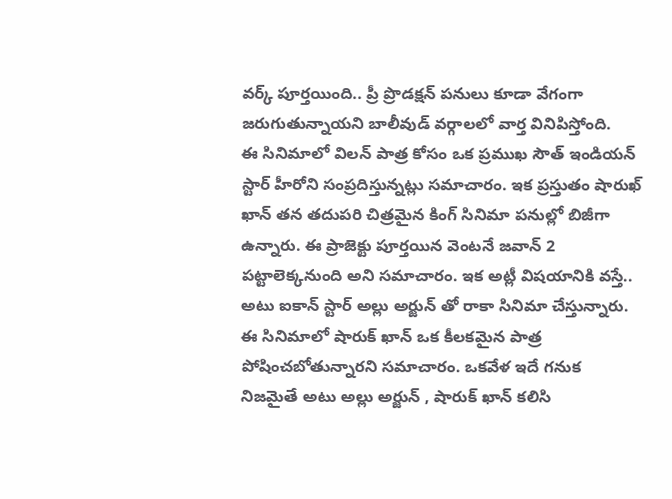వర్క్ పూర్తయింది.. ప్రీ ప్రొడక్షన్ పనులు కూడా వేగంగా జరుగుతున్నాయని బాలీవుడ్ వర్గాలలో వార్త వినిపిస్తోంది.
ఈ సినిమాలో విలన్ పాత్ర కోసం ఒక ప్రముఖ సౌత్ ఇండియన్ స్టార్ హీరోని సంప్రదిస్తున్నట్లు సమాచారం. ఇక ప్రస్తుతం షారుఖ్ ఖాన్ తన తదుపరి చిత్రమైన కింగ్ సినిమా పనుల్లో బిజీగా ఉన్నారు. ఈ ప్రాజెక్టు పూర్తయిన వెంటనే జవాన్ 2 పట్టాలెక్కనుంది అని సమాచారం. ఇక అట్లీ విషయానికి వస్తే.. అటు ఐకాన్ స్టార్ అల్లు అర్జున్ తో రాకా సినిమా చేస్తున్నారు. ఈ సినిమాలో షారుక్ ఖాన్ ఒక కీలకమైన పాత్ర పోషించబోతున్నారని సమాచారం. ఒకవేళ ఇదే గనుక నిజమైతే అటు అల్లు అర్జున్ , షారుక్ ఖాన్ కలిసి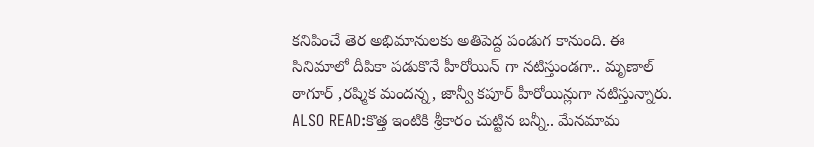కనిపించే తెర అభిమానులకు అతిపెద్ద పండుగ కానుంది. ఈ సినిమాలో దీపికా పడుకొనే హీరోయిన్ గా నటిస్తుండగా.. మృణాల్ ఠాగూర్ ,రష్మిక మందన్న, జాన్వీ కపూర్ హీరోయిన్లుగా నటిస్తున్నారు.
ALSO READ:కొత్త ఇంటికి శ్రీకారం చుట్టిన బన్నీ.. మేనమామ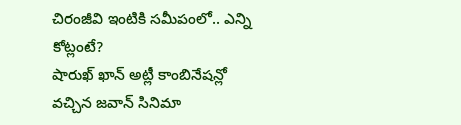చిరంజీవి ఇంటికి సమీపంలో.. ఎన్ని కోట్లంటే?
షారుఖ్ ఖాన్ అట్లీ కాంబినేషన్లో వచ్చిన జవాన్ సినిమా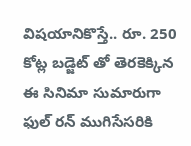విషయానికొస్తే.. రూ. 250 కోట్ల బడ్జెట్ తో తెరకెక్కిన ఈ సినిమా సుమారుగా ఫుల్ రన్ ముగిసేసరికి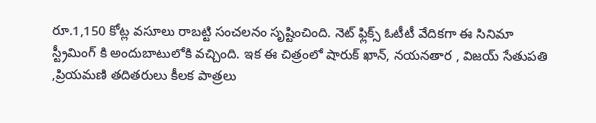రూ.1,150 కోట్ల వసూలు రాబట్టి సంచలనం సృష్టించింది. నెట్ ఫ్లిక్స్ ఓటీటీ వేదికగా ఈ సినిమా స్ట్రీమింగ్ కి అందుబాటులోకి వచ్చింది. ఇక ఈ చిత్రంలో షారుక్ ఖాన్, నయనతార , విజయ్ సేతుపతి ,ప్రియమణి తదితరులు కీలక పాత్రలు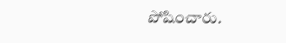పోషించారు.